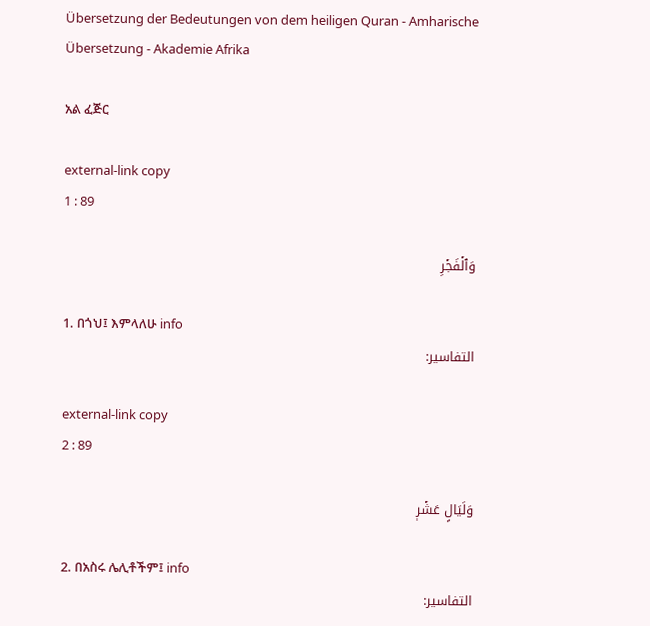Übersetzung der Bedeutungen von dem heiligen Quran - Amharische Übersetzung - Akademie Afrika

አል ፈጅር

external-link copy
1 : 89

وَٱلۡفَجۡرِ

1. በጎህ፤ እምላለሁ info
التفاسير:

external-link copy
2 : 89

وَلَيَالٍ عَشۡرٖ

2. በአስሩ ሌሊቶችም፤ info
التفاسير: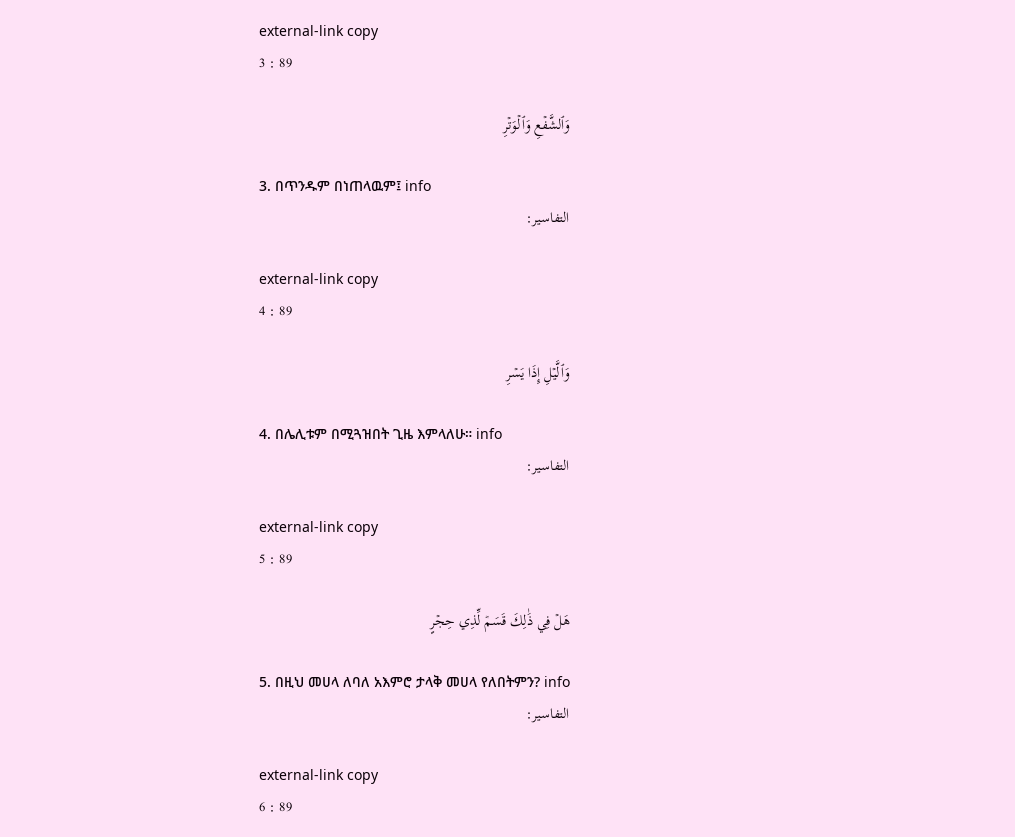external-link copy
3 : 89

وَٱلشَّفۡعِ وَٱلۡوَتۡرِ

3. በጥንዱም በነጠላዉም፤ info
التفاسير:

external-link copy
4 : 89

وَٱلَّيۡلِ إِذَا يَسۡرِ

4. በሌሊቱም በሚጓዝበት ጊዜ እምላለሁ። info
التفاسير:

external-link copy
5 : 89

هَلۡ فِي ذَٰلِكَ قَسَمٞ لِّذِي حِجۡرٍ

5. በዚህ መሀላ ለባለ አእምሮ ታላቅ መሀላ የለበትምን? info
التفاسير:

external-link copy
6 : 89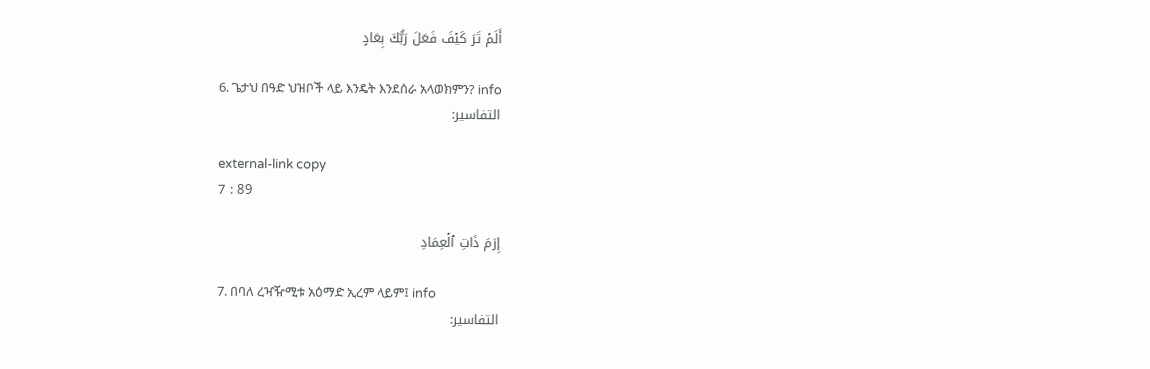أَلَمۡ تَرَ كَيۡفَ فَعَلَ رَبُّكَ بِعَادٍ

6. ጌታህ በዓድ ህዝቦች ላይ እንዴት እንደሰራ አላወክምን? info
التفاسير:

external-link copy
7 : 89

إِرَمَ ذَاتِ ٱلۡعِمَادِ

7. በባለ ረዣዥሚቱ አዕማድ ኢረም ላይም፤ info
التفاسير: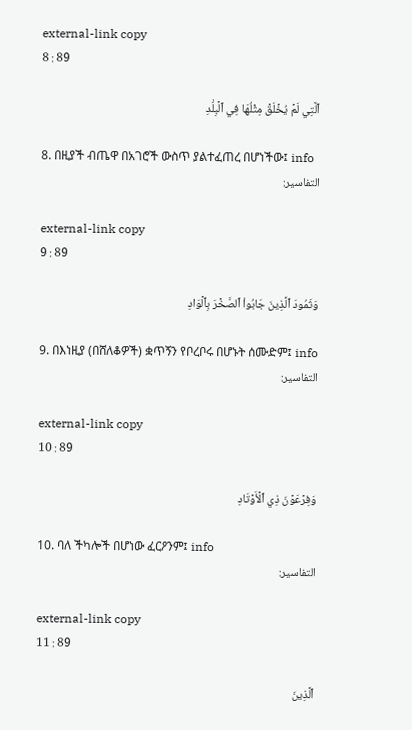external-link copy
8 : 89

ٱلَّتِي لَمۡ يُخۡلَقۡ مِثۡلُهَا فِي ٱلۡبِلَٰدِ

8. በዚያች ብጤዋ በአገሮች ውስጥ ያልተፈጠረ በሆነችው፤ info
التفاسير:

external-link copy
9 : 89

وَثَمُودَ ٱلَّذِينَ جَابُواْ ٱلصَّخۡرَ بِٱلۡوَادِ

9. በእነዚያ (በሸለቆዎች) ቋጥኝን የቦረቦሩ በሆኑት ሰሙድም፤ info
التفاسير:

external-link copy
10 : 89

وَفِرۡعَوۡنَ ذِي ٱلۡأَوۡتَادِ

10. ባለ ችካሎች በሆነው ፈርዖንም፤ info
التفاسير:

external-link copy
11 : 89

ٱلَّذِينَ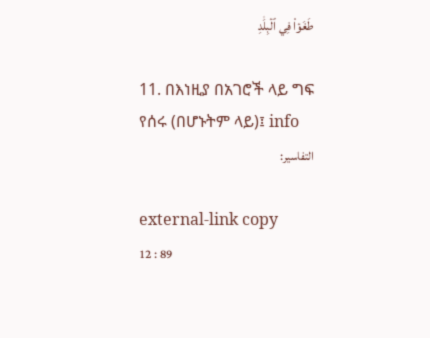طَغَوۡاْ فِي ٱلۡبِلَٰدِ

11. በእነዚያ በአገሮች ላይ ግፍ የሰሩ (በሆኑትም ላይ)፤ info
التفاسير:

external-link copy
12 : 89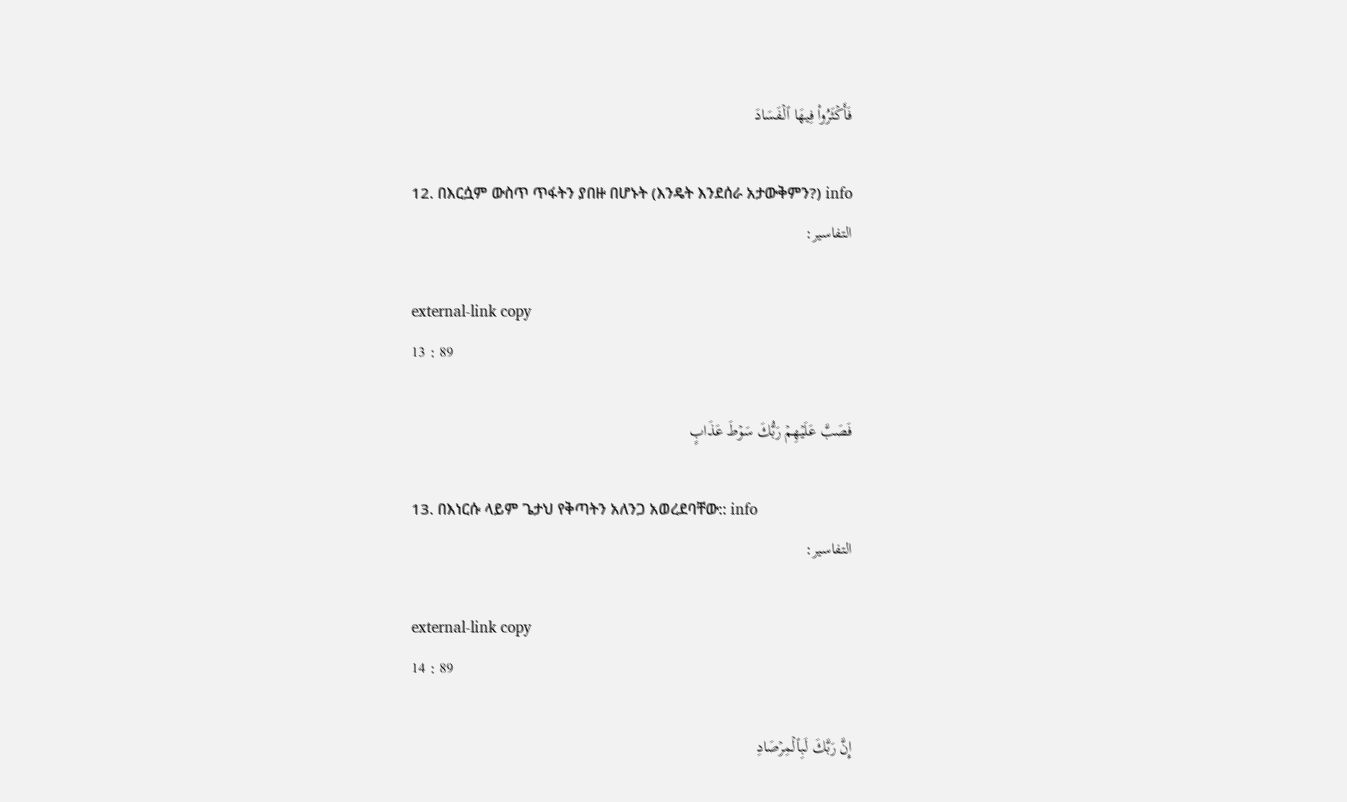فَأَكۡثَرُواْ فِيهَا ٱلۡفَسَادَ

12. በእርሷም ውስጥ ጥፋትን ያበዙ በሆኑት (እንዴት እንደሰራ አታውቅምን?) info
التفاسير:

external-link copy
13 : 89

فَصَبَّ عَلَيۡهِمۡ رَبُّكَ سَوۡطَ عَذَابٍ

13. በእነርሱ ላይም ጌታህ የቅጣትን አለንጋ አወረደባቸው:: info
التفاسير:

external-link copy
14 : 89

إِنَّ رَبَّكَ لَبِٱلۡمِرۡصَادِ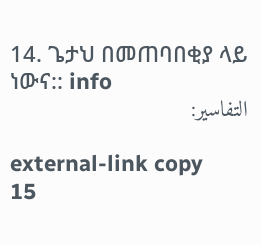14. ጌታህ በመጠባበቂያ ላይ ነውና:: info
التفاسير:

external-link copy
15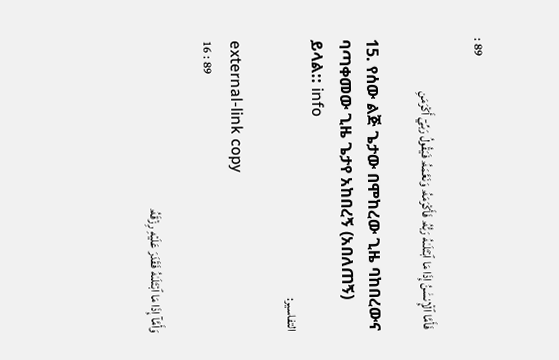: 89

فَأَمَّا ٱلۡإِنسَٰنُ إِذَا مَا ٱبۡتَلَىٰهُ رَبُّهُۥ فَأَكۡرَمَهُۥ وَنَعَّمَهُۥ فَيَقُولُ رَبِّيٓ أَكۡرَمَنِ

15. የሰው ልጅ ጌታው በሞከረው ጊዜ ባከበረውና ባጣቀመው ጊዜ ጌታየ አከበረኝ (አበለጠኝ) ይላል:: info
التفاسير:

external-link copy
16 : 89

وَأَمَّآ إِذَا مَا ٱبۡتَلَىٰهُ فَقَدَرَ عَلَيۡهِ رِزۡقَهُۥ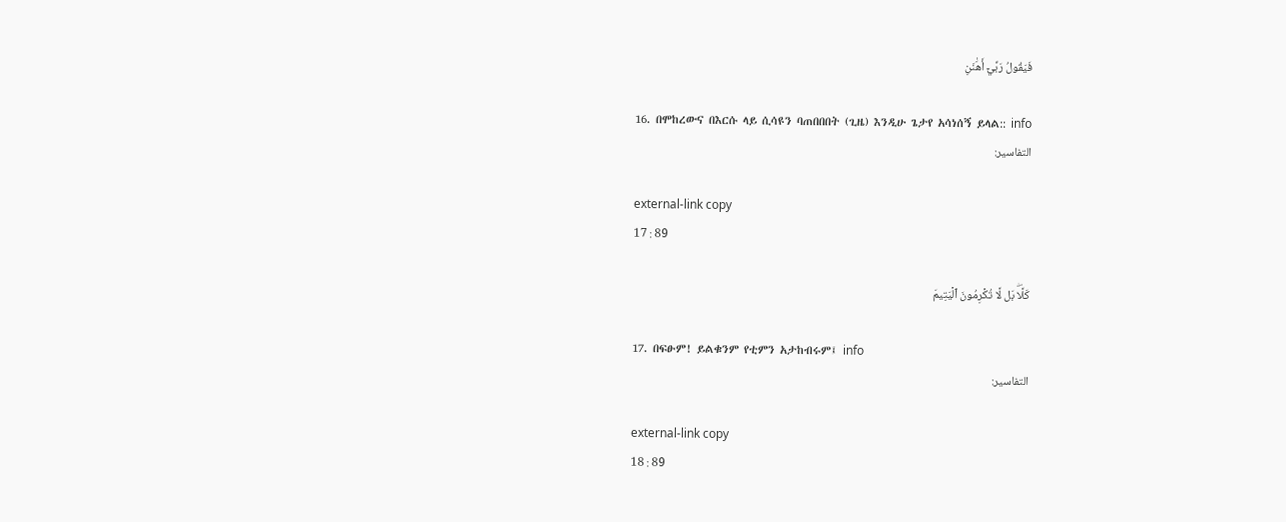فَيَقُولُ رَبِّيٓ أَهَٰنَنِ

16. በሞከረውና በእርሱ ላይ ሲሳዩን ባጠበበበት (ጊዜ) እንዲሁ ጌታየ አሳነሰኝ ይላል:: info
التفاسير:

external-link copy
17 : 89

كَلَّاۖ بَل لَّا تُكۡرِمُونَ ٱلۡيَتِيمَ

17. በፍፁም! ይልቁንም የቲምን አታከብሩም፤ info
التفاسير:

external-link copy
18 : 89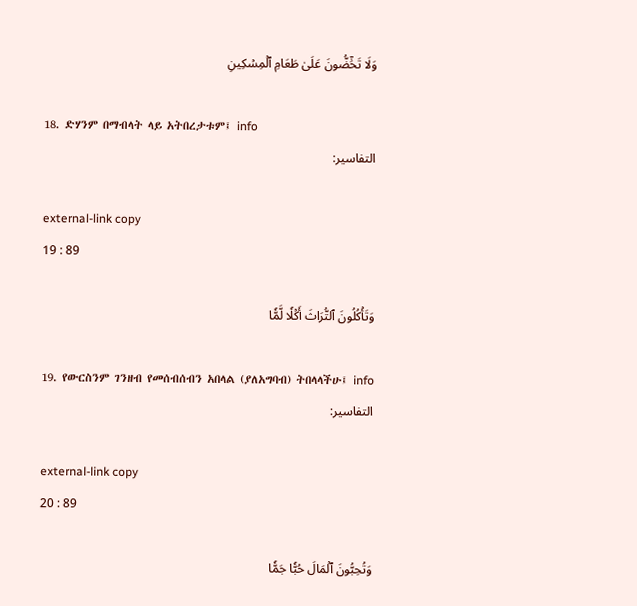وَلَا تَحَٰٓضُّونَ عَلَىٰ طَعَامِ ٱلۡمِسۡكِينِ

18. ድሃንም በማብላት ላይ አትበረታቱም፤ info
التفاسير:

external-link copy
19 : 89

وَتَأۡكُلُونَ ٱلتُّرَاثَ أَكۡلٗا لَّمّٗا

19. የውርስንም ገንዘብ የመሰብሰብን አበላል (ያለአግባብ) ትበላላችሁ፤ info
التفاسير:

external-link copy
20 : 89

وَتُحِبُّونَ ٱلۡمَالَ حُبّٗا جَمّٗا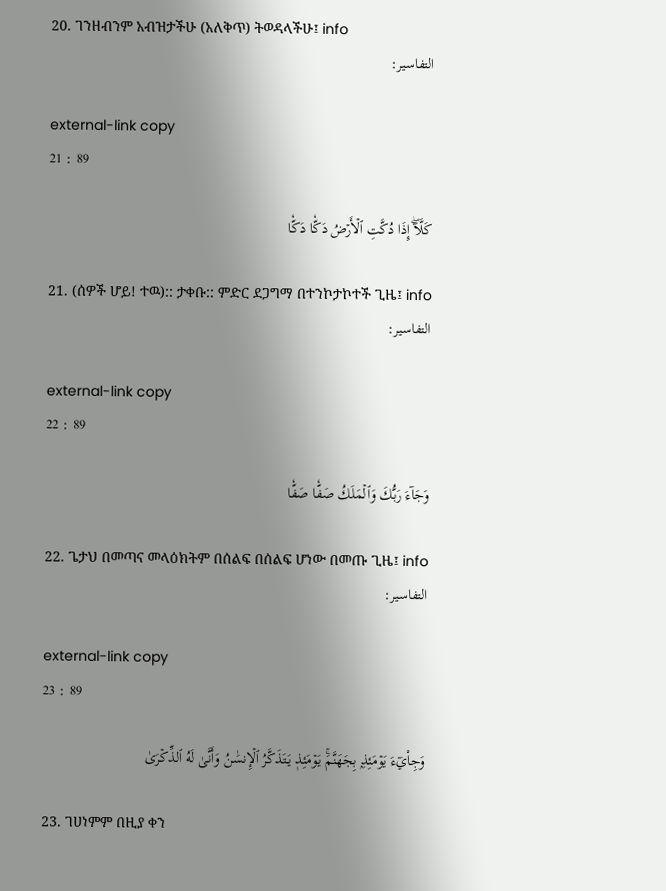20. ገንዘብንም አብዝታችሁ (አለቅጥ) ትወዳላችሁ፤ info
التفاسير:

external-link copy
21 : 89

كَلَّآۖ إِذَا دُكَّتِ ٱلۡأَرۡضُ دَكّٗا دَكّٗا

21. (ሰዎች ሆይ! ተዉ):: ታቀቡ:: ምድር ደጋግማ በተንኮታኮተች ጊዜ፤ info
التفاسير:

external-link copy
22 : 89

وَجَآءَ رَبُّكَ وَٱلۡمَلَكُ صَفّٗا صَفّٗا

22. ጌታህ በመጣና መላዕክትም በሰልፍ በሰልፍ ሆነው በመጡ ጊዜ፤ info
التفاسير:

external-link copy
23 : 89

وَجِاْيٓءَ يَوۡمَئِذِۭ بِجَهَنَّمَۚ يَوۡمَئِذٖ يَتَذَكَّرُ ٱلۡإِنسَٰنُ وَأَنَّىٰ لَهُ ٱلذِّكۡرَىٰ

23. ገሀነምም በዚያ ቀን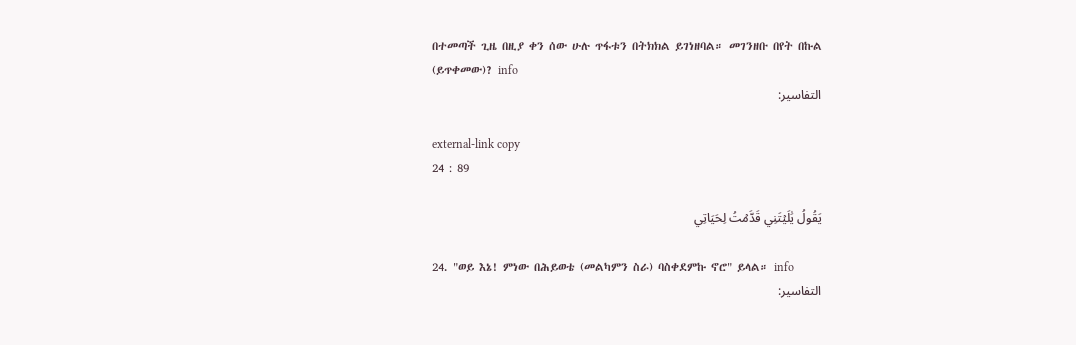በተመጣች ጊዜ በዚያ ቀን ሰው ሁሉ ጥፋቱን በትክክል ይገነዘባል። መገንዘቡ በየት በኩል (ይጥቀመው)? info
التفاسير:

external-link copy
24 : 89

يَقُولُ يَٰلَيۡتَنِي قَدَّمۡتُ لِحَيَاتِي

24. "ወይ እኔ! ምነው በሕይወቴ (መልካምን ስራ) ባስቀደምኩ ኖሮ" ይላል። info
التفاسير: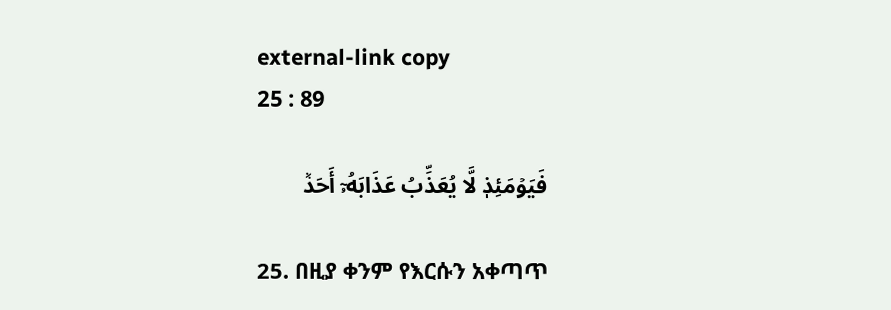external-link copy
25 : 89

فَيَوۡمَئِذٖ لَّا يُعَذِّبُ عَذَابَهُۥٓ أَحَدٞ

25. በዚያ ቀንም የእርሱን አቀጣጥ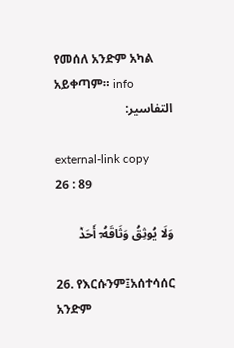የመሰለ አንድም አካል አይቀጣም። info
التفاسير:

external-link copy
26 : 89

وَلَا يُوثِقُ وَثَاقَهُۥٓ أَحَدٞ

26. የእርሱንም፤አሰተሳሰር አንድም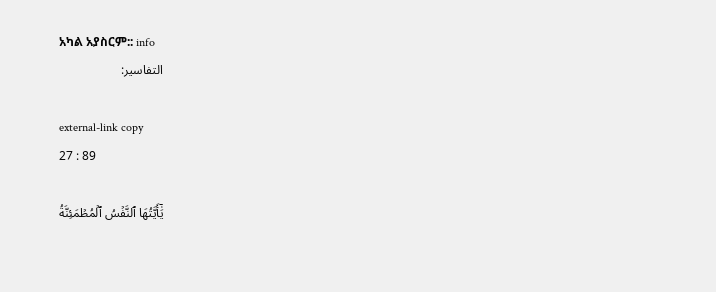አካል አያስርም:: info
التفاسير:

external-link copy
27 : 89

يَٰٓأَيَّتُهَا ٱلنَّفۡسُ ٱلۡمُطۡمَئِنَّةُ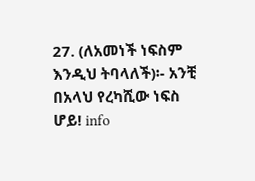27. (ለአመነች ነፍስም እንዲህ ትባላለች)፡- አንቺ በአላህ የረካሺው ነፍስ ሆይ! info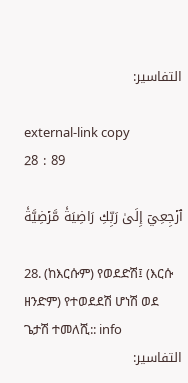التفاسير:

external-link copy
28 : 89

ٱرۡجِعِيٓ إِلَىٰ رَبِّكِ رَاضِيَةٗ مَّرۡضِيَّةٗ

28. (ከእርሱም) የወደድሽ፤ (እርሱ ዘንድም) የተወደደሽ ሆነሽ ወደ ጌታሽ ተመለሺ:: info
التفاسير: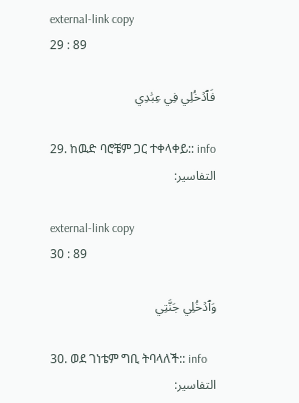external-link copy
29 : 89

فَٱدۡخُلِي فِي عِبَٰدِي

29. ከዉድ ባሮቼም ጋር ተቀላቀይ:: info
التفاسير:

external-link copy
30 : 89

وَٱدۡخُلِي جَنَّتِي

30. ወደ ገነቴም ግቢ ትባላለች:: info
التفاسير: